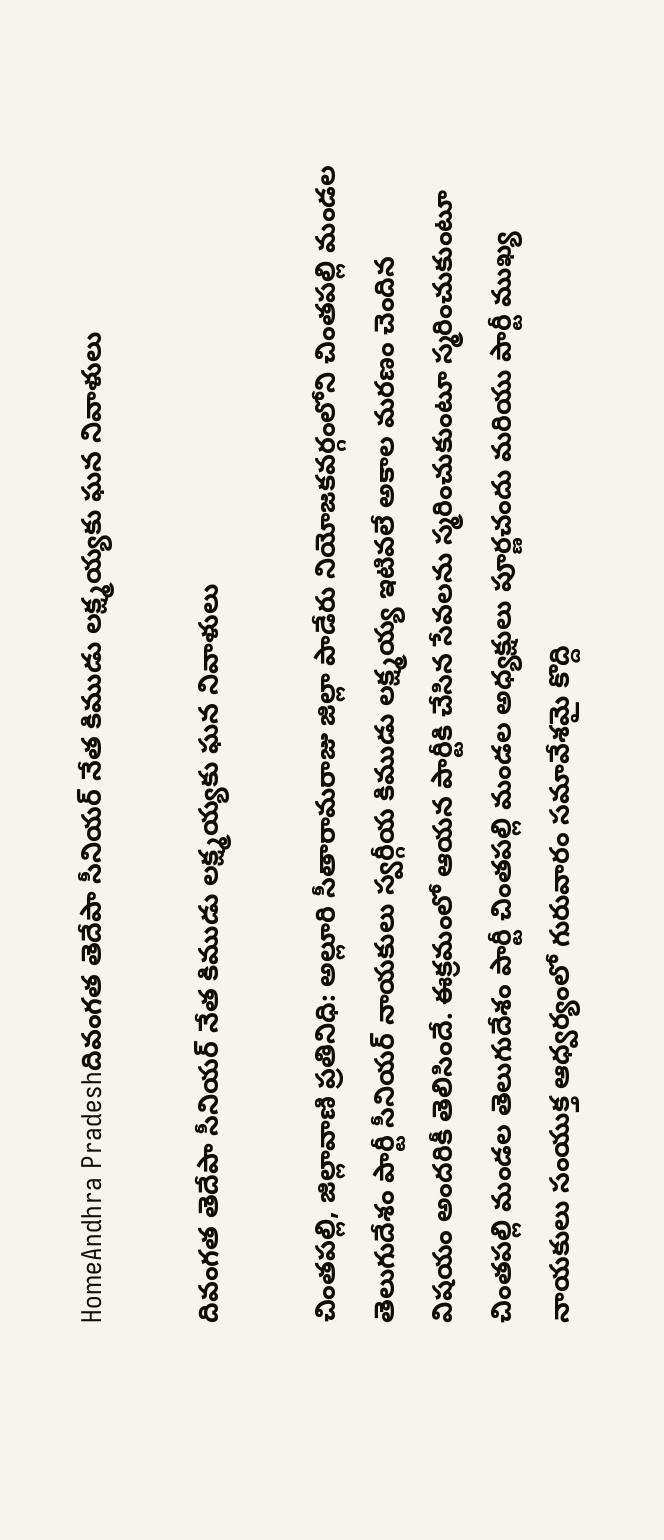HomeAndhra Pradeshదివంగత తెదేపా సీనియర్ నేత కిముడు లక్ష్మయ్యకు ఘన నివాళులు

దివంగత తెదేపా సీనియర్ నేత కిముడు లక్ష్మయ్యకు ఘన నివాళులు

చింతపల్లి, జిల్లావాణి ప్రతినిధి: అల్లూరి సీతారామరాజు జిల్లా పాడేరు నియోజకవర్గంలోని చింతపల్లి మండల తెలుగుదేశం పార్టీ సీనియర్ నాయకులు స్వర్గీయ కిముడు లక్ష్మయ్య ఇటివలే అకాల మరణం చెందిన విషయం అందరికీ తెలిసిందే. ఈక్రమంలో ఆయన పార్టీకి చేసిన సేవలను స్మరించుకుంటూ స్మరించుకుంటూ చింతపల్లి మండల తెలుగుదేశం పార్టీ చింతపల్లి మండల అధ్యక్షులు పూర్ణచందు మరియు పార్టీ ముఖ్య నాయకులు సంయుక్త ఆధ్వర్యంలో గురువారం సమావేశమై కొద్ది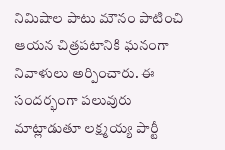నిమిషాల పాటు మౌనం పాటించి ఆయన చిత్రపటానికి ఘనంగా నివాళులు అర్పించారు. ఈ సందర్భంగా పలువురు మాట్లాడుతూ లక్ష్మయ్య పార్టీ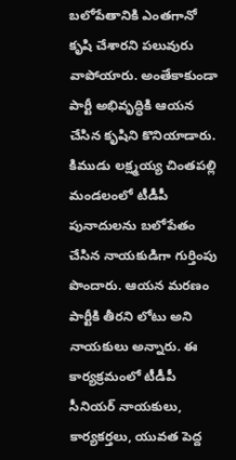బలోపేతానికి ఎంతగానో కృషి చేశారని పలువురు వాపోయారు. అంతేకాకుండా పార్టీ అభివృద్ధికి ఆయన చేసిన కృషిని కొనియాడారు. కిముడు లక్ష్మయ్య చింతపల్లి మండలంలో టీడీపీ పునాదులను బలోపేతం చేసిన నాయకుడిగా గుర్తింపు పొందారు. ఆయన మరణం పార్టీకి తీరని లోటు అని నాయకులు అన్నారు. ఈ కార్యక్రమంలో టీడీపీ సీనియర్ నాయకులు, కార్యకర్తలు, యువత పెద్ద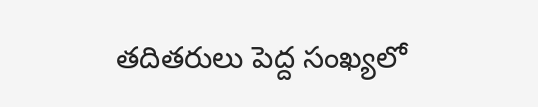తదితరులు పెద్ద సంఖ్యలో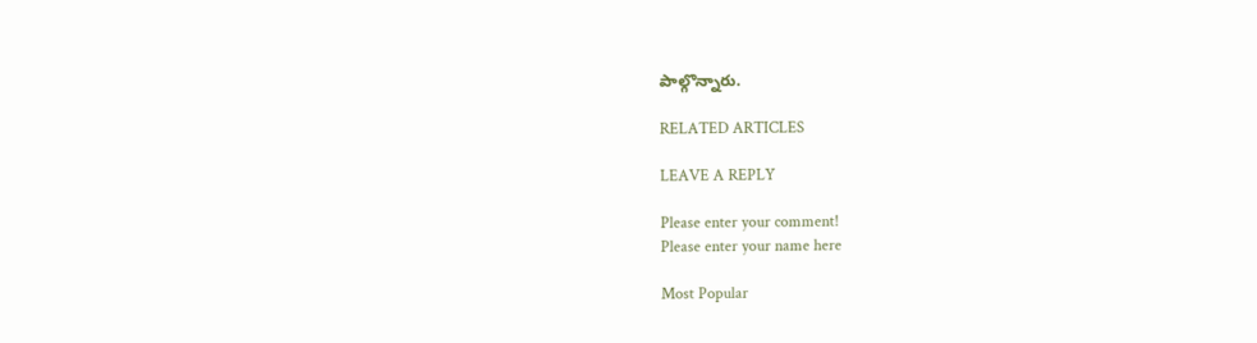పాల్గొన్నారు.

RELATED ARTICLES

LEAVE A REPLY

Please enter your comment!
Please enter your name here

Most Popular